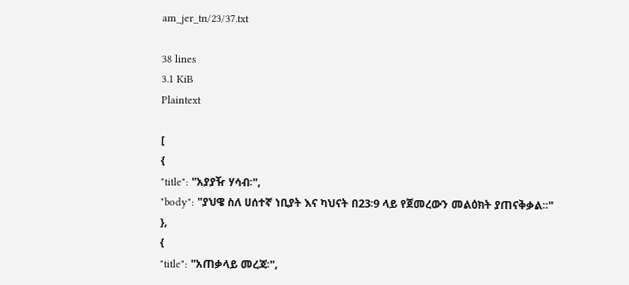am_jer_tn/23/37.txt

38 lines
3.1 KiB
Plaintext

[
{
"title": "አያያዥ ሃሳብ፡",
"body": "ያህዌ ስለ ሀሰተኛ ነቢያት እና ካህናት በ23፡9 ላይ የጀመረውን መልዕክት ያጠናቅቃል፡፡"
},
{
"title": "አጠቃላይ መረጃ፡",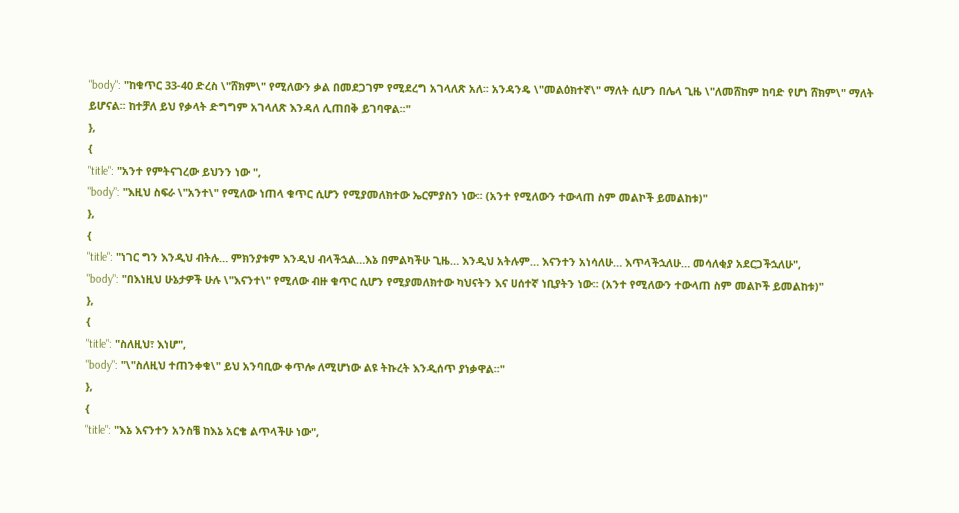"body": "ከቁጥር 33-40 ድረስ \"ሸክም\" የሚለውን ቃል በመደጋገም የሚደረግ አገላለጽ አለ፡፡ አንዳንዴ \"መልዕክተኛ\" ማለት ሲሆን በሌላ ጊዜ \"ለመሸከም ከባድ የሆነ ሸክም\" ማለት ይሆናል፡፡ ከተቻለ ይህ የቃላት ድግግም አገላለጽ እንዳለ ሊጠበቅ ይገባዋል፡፡"
},
{
"title": "አንተ የምትናገረው ይህንን ነው ",
"body": "እዚህ ስፍራ \"አንተ\" የሚለው ነጠላ ቁጥር ሲሆን የሚያመለክተው ኤርምያስን ነው፡፡ (አንተ የሚለውን ተውላጠ ስም መልኮች ይመልከቱ)"
},
{
"title": "ነገር ግን እንዲህ ብትሉ… ምክንያቱም እንዲህ ብላችኋል…እኔ በምልካችሁ ጊዜ… እንዲህ አትሉም… እናንተን አነሳለሁ… እጥላችኋለሁ… መሳለቂያ አደርጋችኋለሁ",
"body": "በእነዚህ ሁኔታዎች ሁሉ \"እናንተ\" የሚለው ብዙ ቁጥር ሲሆን የሚያመለክተው ካህናትን እና ሀሰተኛ ነቢያትን ነው፡፡ (አንተ የሚለውን ተውላጠ ስም መልኮች ይመልከቱ)"
},
{
"title": "ስለዚህ፣ እነሆ",
"body": "\"ስለዚህ ተጠንቀቁ\" ይህ አንባቢው ቀጥሎ ለሚሆነው ልዩ ትኩረት እንዲሰጥ ያነቃዋል፡፡"
},
{
"title": "እኔ እናንተን አንስቼ ከእኔ አርቄ ልጥላችሁ ነው",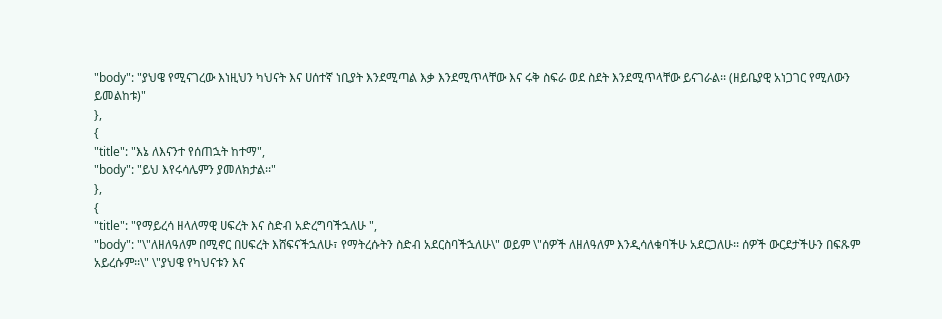"body": "ያህዌ የሚናገረው እነዚህን ካህናት እና ሀሰተኛ ነቢያት እንደሚጣል እቃ እንደሚጥላቸው እና ሩቅ ስፍራ ወደ ስደት እንደሚጥላቸው ይናገራል፡፡ (ዘይቤያዊ አነጋገር የሚለውን ይመልከቱ)"
},
{
"title": "እኔ ለእናንተ የሰጠኋት ከተማ",
"body": "ይህ እየሩሳሌምን ያመለክታል፡፡"
},
{
"title": "የማይረሳ ዘላለማዊ ሀፍረት እና ስድብ አድረግባችኋለሁ ",
"body": "\"ለዘለዓለም በሚኖር በሀፍረት እሸፍናችኋለሁ፣ የማትረሱትን ስድብ አደርስባችኋለሁ\" ወይም \"ሰዎች ለዘለዓለም እንዲሳለቁባችሁ አደርጋለሁ፡፡ ሰዎች ውርደታችሁን በፍጹም አይረሱም፡፡\" \"ያህዌ የካህናቱን እና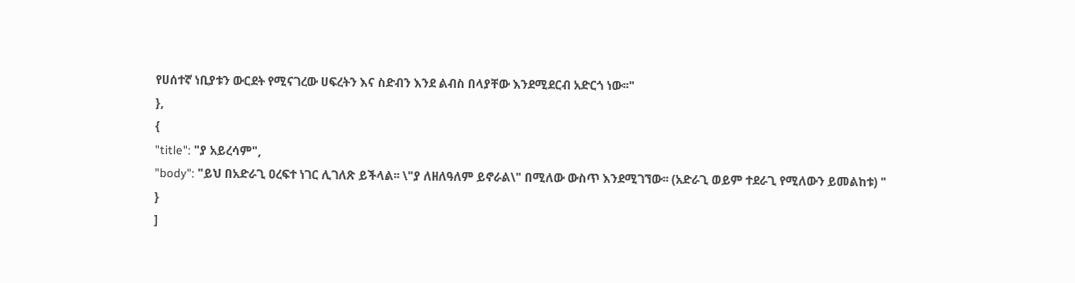የሀሰተኛ ነቢያቱን ውርደት የሚናገረው ሀፍረትን እና ስድብን እንደ ልብስ በላያቸው እንደሚደርብ አድርጎ ነው፡፡"
},
{
"title": "ያ አይረሳም",
"body": "ይህ በአድራጊ ዐረፍተ ነገር ሊገለጽ ይችላል፡፡ \"ያ ለዘለዓለም ይኖራል\" በሚለው ውስጥ እንደሚገኘው፡፡ (አድራጊ ወይም ተደራጊ የሚለውን ይመልከቱ) "
}
]